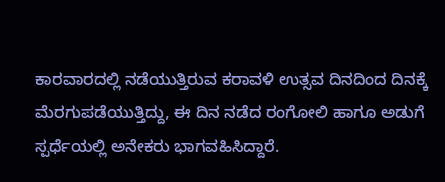ಕಾರವಾರದಲ್ಲಿ ನಡೆಯುತ್ತಿರುವ ಕರಾವಳಿ ಉತ್ಸವ ದಿನದಿಂದ ದಿನಕ್ಕೆ ಮೆರಗುಪಡೆಯುತ್ತಿದ್ದು, ಈ ದಿನ ನಡೆದ ರಂಗೋಲಿ ಹಾಗೂ ಅಡುಗೆ ಸ್ಪರ್ಧೆಯಲ್ಲಿ ಅನೇಕರು ಭಾಗವಹಿಸಿದ್ದಾರೆ.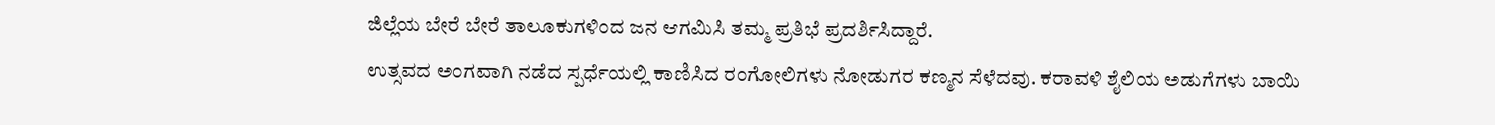ಜಿಲ್ಲೆಯ ಬೇರೆ ಬೇರೆ ತಾಲೂಕುಗಳಿಂದ ಜನ ಆಗಮಿಸಿ ತಮ್ಮ ಪ್ರತಿಭೆ ಪ್ರದರ್ಶಿಸಿದ್ದಾರೆ.
ಉತ್ಸವದ ಅಂಗವಾಗಿ ನಡೆದ ಸ್ಪರ್ಧೆಯಲ್ಲಿ ಕಾಣಿಸಿದ ರಂಗೋಲಿಗಳು ನೋಡುಗರ ಕಣ್ಮನ ಸೆಳೆದವು. ಕರಾವಳಿ ಶೈಲಿಯ ಅಡುಗೆಗಳು ಬಾಯಿ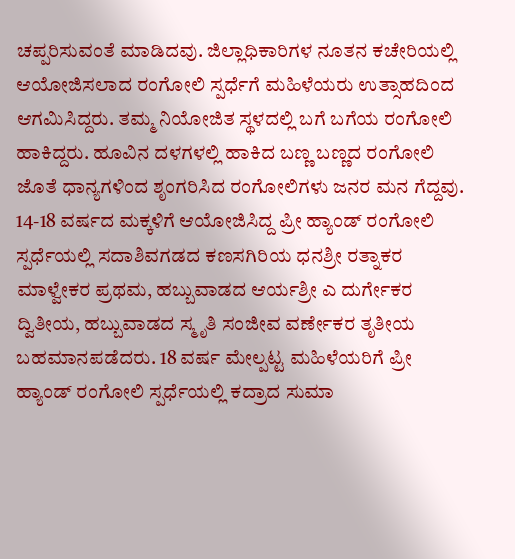ಚಪ್ಪರಿಸುವಂತೆ ಮಾಡಿದವು. ಜಿಲ್ಲಾಧಿಕಾರಿಗಳ ನೂತನ ಕಚೇರಿಯಲ್ಲಿ ಆಯೋಜಿಸಲಾದ ರಂಗೋಲಿ ಸ್ಪರ್ಧೆಗೆ ಮಹಿಳೆಯರು ಉತ್ಸಾಹದಿಂದ ಆಗಮಿಸಿದ್ದರು. ತಮ್ಮ ನಿಯೋಜಿತ ಸ್ಥಳದಲ್ಲಿ ಬಗೆ ಬಗೆಯ ರಂಗೋಲಿ ಹಾಕಿದ್ದರು. ಹೂವಿನ ದಳಗಳಲ್ಲಿ ಹಾಕಿದ ಬಣ್ಣ ಬಣ್ಣದ ರಂಗೋಲಿ ಜೊತೆ ಧಾನ್ಯಗಳಿಂದ ಶೃಂಗರಿಸಿದ ರಂಗೋಲಿಗಳು ಜನರ ಮನ ಗೆದ್ದವು.
14-18 ವರ್ಷದ ಮಕ್ಕಳಿಗೆ ಆಯೋಜಿಸಿದ್ದ ಪ್ರೀ ಹ್ಯಾಂಡ್ ರಂಗೋಲಿ ಸ್ಪರ್ಧೆಯಲ್ಲಿ ಸದಾಶಿವಗಡದ ಕಣಸಗಿರಿಯ ಧನಶ್ರೀ ರತ್ನಾಕರ ಮಾಳ್ವೇಕರ ಪ್ರಥಮ, ಹಬ್ಬುವಾಡದ ಆರ್ಯಶ್ರೀ ಎ ದುರ್ಗೇಕರ ದ್ವಿತೀಯ, ಹಬ್ಬುವಾಡದ ಸ್ಮೃತಿ ಸಂಜೀವ ವರ್ಣೇಕರ ತೃತೀಯ ಬಹಮಾನಪಡೆದರು. 18 ವರ್ಷ ಮೇಲ್ಪಟ್ಟ ಮಹಿಳೆಯರಿಗೆ ಪ್ರೀ ಹ್ಯಾಂಡ್ ರಂಗೋಲಿ ಸ್ಪರ್ಧೆಯಲ್ಲಿ ಕದ್ರಾದ ಸುಮಾ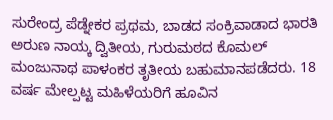ಸುರೇಂದ್ರ ಪೆಡ್ನೇಕರ ಪ್ರಥಮ, ಬಾಡದ ಸಂಕ್ರಿವಾಡಾದ ಭಾರತಿ ಅರುಣ ನಾಯ್ಕ ದ್ವಿತೀಯ, ಗುರುಮಠದ ಕೊಮಲ್ ಮಂಜುನಾಥ ಪಾಳಂಕರ ತೃತೀಯ ಬಹುಮಾನಪಡೆದರು. 18 ವರ್ಷ ಮೇಲ್ಪಟ್ಟ ಮಹಿಳೆಯರಿಗೆ ಹೂವಿನ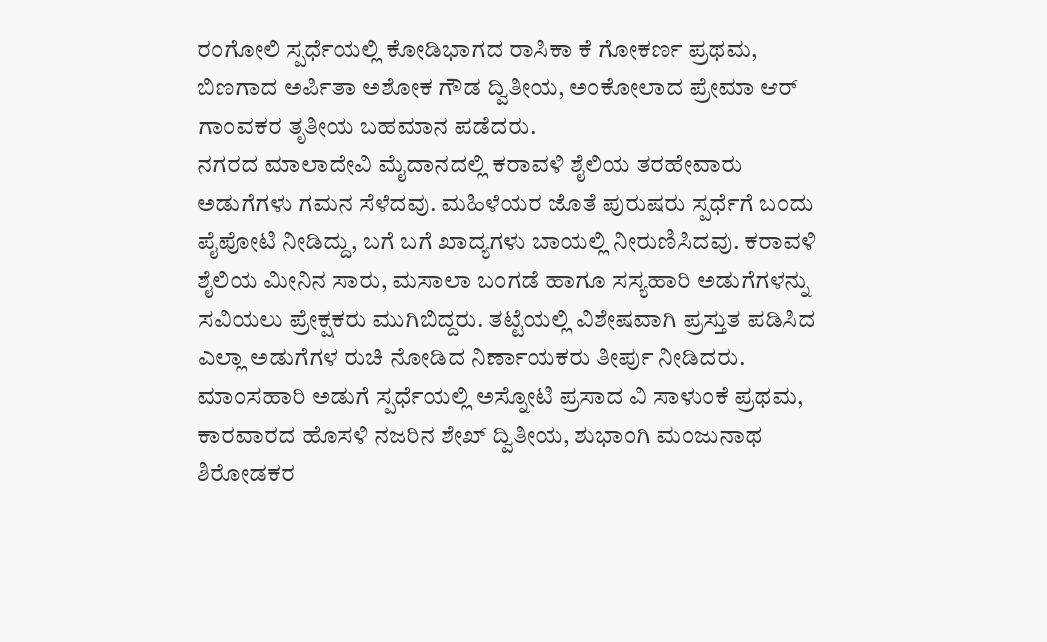ರಂಗೋಲಿ ಸ್ಪರ್ಧೆಯಲ್ಲಿ ಕೋಡಿಭಾಗದ ರಾಸಿಕಾ ಕೆ ಗೋಕರ್ಣ ಪ್ರಥಮ, ಬಿಣಗಾದ ಅರ್ಪಿತಾ ಅಶೋಕ ಗೌಡ ದ್ವಿತೀಯ, ಅಂಕೋಲಾದ ಪ್ರೇಮಾ ಆರ್ ಗಾಂವಕರ ತೃತೀಯ ಬಹಮಾನ ಪಡೆದರು.
ನಗರದ ಮಾಲಾದೇವಿ ಮೈದಾನದಲ್ಲಿ ಕರಾವಳಿ ಶೈಲಿಯ ತರಹೇವಾರು ಅಡುಗೆಗಳು ಗಮನ ಸೆಳೆದವು. ಮಹಿಳೆಯರ ಜೊತೆ ಪುರುಷರು ಸ್ಪರ್ಧೆಗೆ ಬಂದು ಪೈಪೋಟಿ ನೀಡಿದ್ದು, ಬಗೆ ಬಗೆ ಖಾದ್ಯಗಳು ಬಾಯಲ್ಲಿ ನೀರುಣಿಸಿದವು. ಕರಾವಳಿ ಶೈಲಿಯ ಮೀನಿನ ಸಾರು, ಮಸಾಲಾ ಬಂಗಡೆ ಹಾಗೂ ಸಸ್ಯಹಾರಿ ಅಡುಗೆಗಳನ್ನು ಸವಿಯಲು ಪ್ರೇಕ್ಷಕರು ಮುಗಿಬಿದ್ದರು. ತಟ್ಟೆಯಲ್ಲಿ ವಿಶೇಷವಾಗಿ ಪ್ರಸ್ತುತ ಪಡಿಸಿದ ಎಲ್ಲಾ ಅಡುಗೆಗಳ ರುಚಿ ನೋಡಿದ ನಿರ್ಣಾಯಕರು ತೀರ್ಪು ನೀಡಿದರು. ಮಾಂಸಹಾರಿ ಅಡುಗೆ ಸ್ಪರ್ಧೆಯಲ್ಲಿ ಅಸ್ನೋಟಿ ಪ್ರಸಾದ ವಿ ಸಾಳುಂಕೆ ಪ್ರಥಮ, ಕಾರವಾರದ ಹೊಸಳಿ ನಜರಿನ ಶೇಖ್ ದ್ವಿತೀಯ, ಶುಭಾಂಗಿ ಮಂಜುನಾಥ ಶಿರೋಡಕರ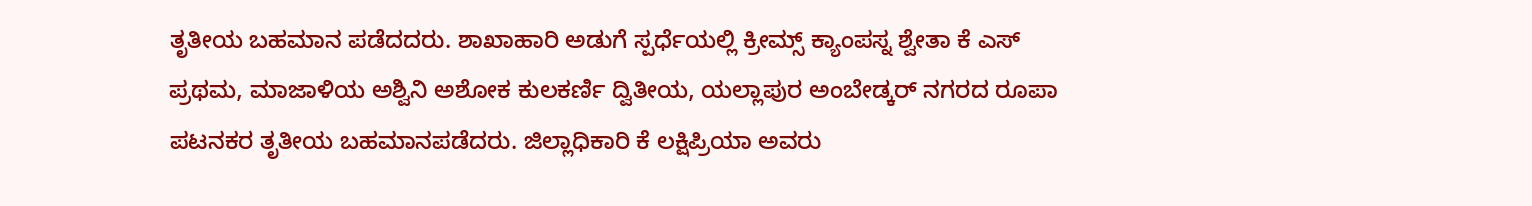ತೃತೀಯ ಬಹಮಾನ ಪಡೆದದರು. ಶಾಖಾಹಾರಿ ಅಡುಗೆ ಸ್ಪರ್ಧೆಯಲ್ಲಿ ಕ್ರೀಮ್ಸ್ ಕ್ಯಾಂಪಸ್ನ ಶ್ವೇತಾ ಕೆ ಎಸ್ ಪ್ರಥಮ, ಮಾಜಾಳಿಯ ಅಶ್ವಿನಿ ಅಶೋಕ ಕುಲಕರ್ಣಿ ದ್ವಿತೀಯ, ಯಲ್ಲಾಪುರ ಅಂಬೇಡ್ಕರ್ ನಗರದ ರೂಪಾ ಪಟನಕರ ತೃತೀಯ ಬಹಮಾನಪಡೆದರು. ಜಿಲ್ಲಾಧಿಕಾರಿ ಕೆ ಲಕ್ಷಿಪ್ರಿಯಾ ಅವರು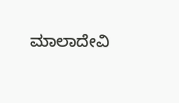ಮಾಲಾದೇವಿ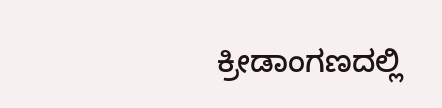ಕ್ರೀಡಾಂಗಣದಲ್ಲಿ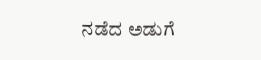ನಡೆದ ಅಡುಗೆ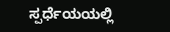ಸ್ಪರ್ಧೆಯಯಲ್ಲಿ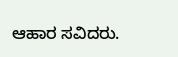ಆಹಾರ ಸವಿದರು.